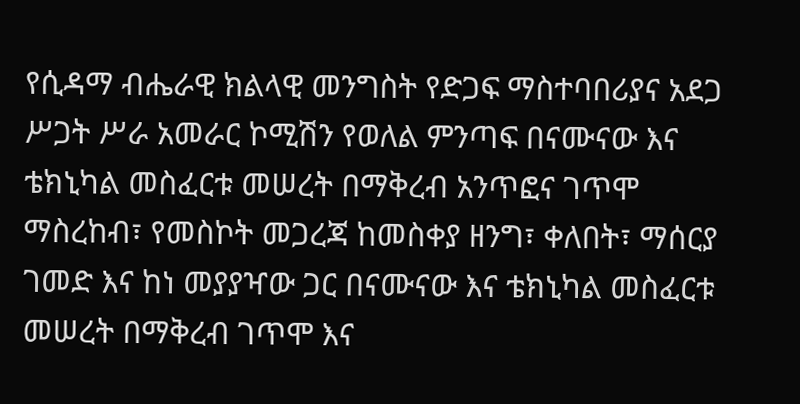የሲዳማ ብሔራዊ ክልላዊ መንግስት የድጋፍ ማስተባበሪያና አደጋ ሥጋት ሥራ አመራር ኮሚሽን የወለል ምንጣፍ በናሙናው እና ቴክኒካል መስፈርቱ መሠረት በማቅረብ አንጥፎና ገጥሞ ማስረከብ፣ የመስኮት መጋረጃ ከመስቀያ ዘንግ፣ ቀለበት፣ ማሰርያ ገመድ እና ከነ መያያዣው ጋር በናሙናው እና ቴክኒካል መስፈርቱ መሠረት በማቅረብ ገጥሞ እና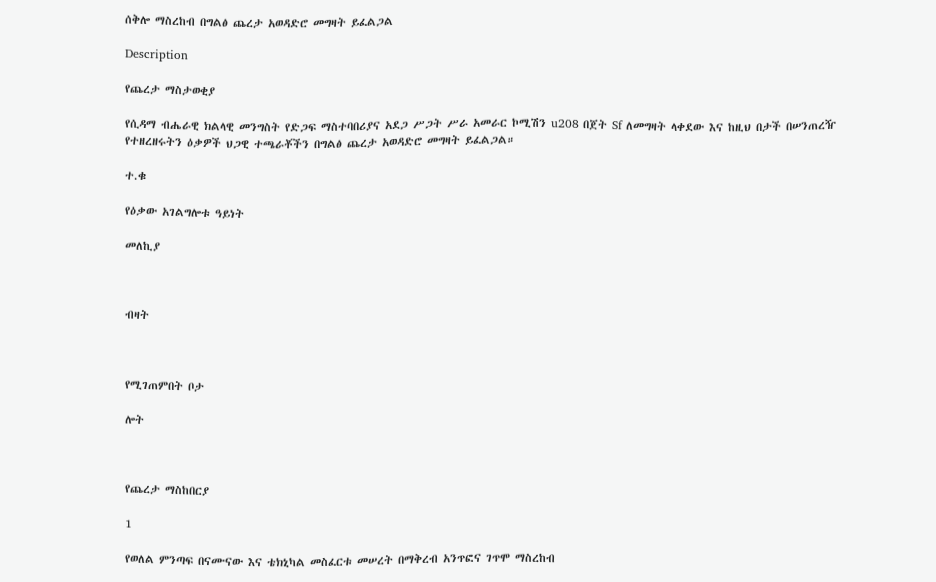ሰቅሎ ማስረከብ በግልፅ ጨረታ አወዳድሮ መግዛት ይፈልጋል

Description

የጨረታ ማስታወቂያ

የሲዳማ ብሔራዊ ክልላዊ መንግስት የድጋፍ ማስተባበሪያና አደጋ ሥጋት ሥራ አመራር ኮሚሽን u208 በጀት Sf ለመግዛት ላቀደው እና ከዚህ በታች በሠንጠረዥ የተዘረዘሩትን ዕቃዎች ህጋዊ ተጫራቾችን በግልፅ ጨረታ አወዳድሮ መግዛት ይፈልጋል።

ተ.ቁ

የዕቃው አገልግሎቱ ዓይነት

መለኪያ



ብዛት



የሚገጠምበት ቦታ

ሎት



የጨረታ ማስከበርያ

1

የወለል ምንጣፍ በናሙናው እና ቴክኒካል መስፈርቱ መሠረት በማቅረብ አንጥፎና ገጥሞ ማስረከብ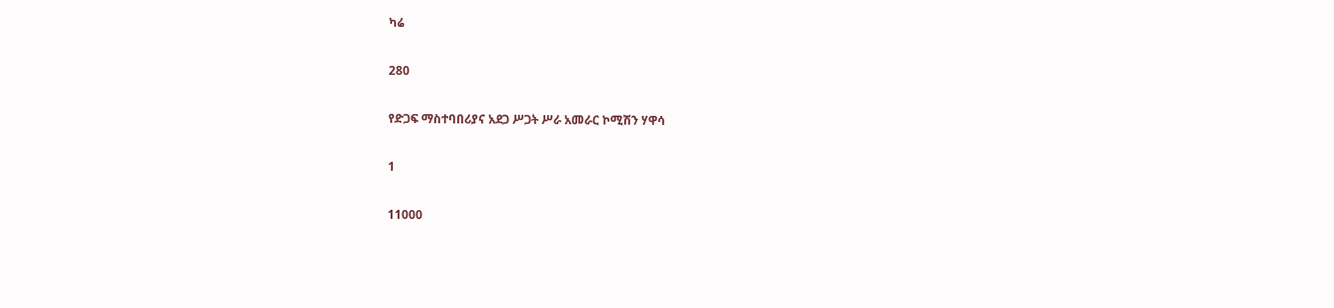ካሬ

280

የድጋፍ ማስተባበሪያና አደጋ ሥጋት ሥራ አመራር ኮሚሽን ሃዋሳ

1

11000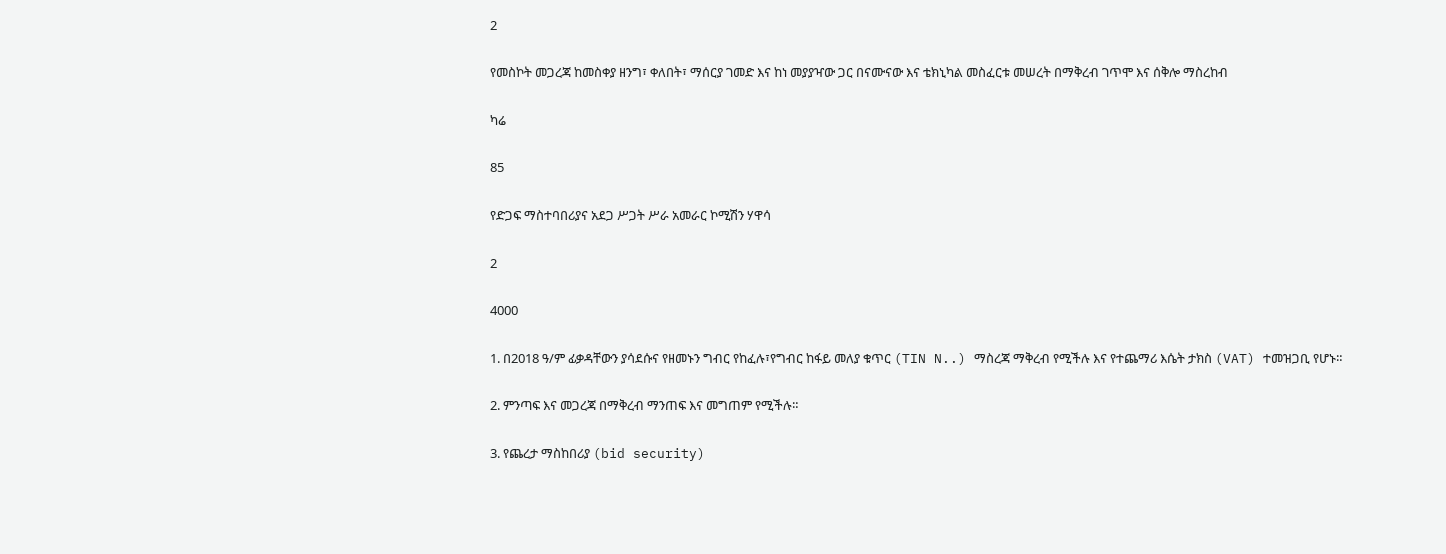2

የመስኮት መጋረጃ ከመስቀያ ዘንግ፣ ቀለበት፣ ማሰርያ ገመድ እና ከነ መያያዣው ጋር በናሙናው እና ቴክኒካል መስፈርቱ መሠረት በማቅረብ ገጥሞ እና ሰቅሎ ማስረከብ

ካሬ

85

የድጋፍ ማስተባበሪያና አደጋ ሥጋት ሥራ አመራር ኮሚሽን ሃዋሳ

2

4000

1. በ2018 ዓ/ም ፊቃዳቸውን ያሳደሱና የዘመኑን ግብር የከፈሉ፣የግብር ከፋይ መለያ ቁጥር (TIN N..) ማስረጃ ማቅረብ የሚችሉ እና የተጨማሪ እሴት ታክስ (VAT) ተመዝጋቢ የሆኑ።

2. ምንጣፍ እና መጋረጃ በማቅረብ ማንጠፍ እና መግጠም የሚችሉ።

3. የጨረታ ማስከበሪያ (bid security)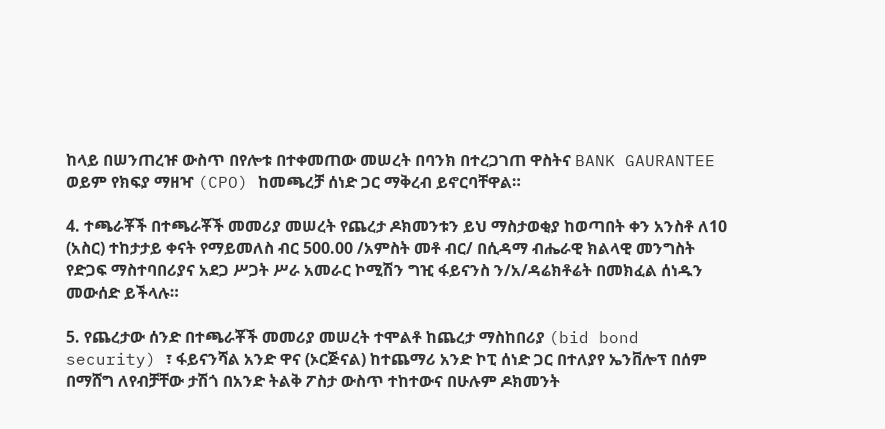ከላይ በሠንጠረዡ ውስጥ በየሎቱ በተቀመጠው መሠረት በባንክ በተረጋገጠ ዋስትና BANK GAURANTEE ወይም የክፍያ ማዘዣ (CPO) ከመጫረቻ ሰነድ ጋር ማቅረብ ይኖርባቸዋል።

4. ተጫራቾች በተጫራቾች መመሪያ መሠረት የጨረታ ዶክመንቱን ይህ ማስታወቂያ ከወጣበት ቀን አንስቶ ለ10 (አስር) ተከታታይ ቀናት የማይመለስ ብር 500.00 /አምስት መቶ ብር/ በሲዳማ ብሔራዊ ክልላዊ መንግስት የድጋፍ ማስተባበሪያና አደጋ ሥጋት ሥራ አመራር ኮሚሽን ግዢ ፋይናንስ ን/አ/ዳሬክቶሬት በመክፈል ሰነዱን መውሰድ ይችላሉ።

5. የጨረታው ሰንድ በተጫራቾች መመሪያ መሠረት ተሞልቶ ከጨረታ ማስከበሪያ (bid bond security) ፣ ፋይናንሻል አንድ ዋና (ኦርጅናል) ከተጨማሪ አንድ ኮፒ ሰነድ ጋር በተለያየ ኤንቨሎፕ በሰም በማሸግ ለየብቻቸው ታሽጎ በአንድ ትልቅ ፖስታ ውስጥ ተከተውና በሁሉም ዶክመንት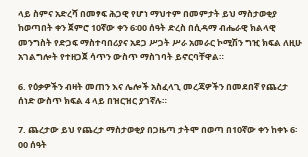ላይ ስምና አድረሻ በመፃፍ ሕጋዊ የሆነ ማህተም በመምታት ይህ ማስታወቂያ ከወጣበት ቀን ጀምሮ 10ኛው ቀን 6፡00 ሰዓት ድረስ በሲዳማ ብሔራዊ ክልላዊ መንግስት የድጋፍ ማስተባበሪያና አደጋ ሥጋት ሥራ አመራር ኮሚሽን ግዢ ክፍል ለዚሁ አገልግሎት የተዘጋጀ ሳጥን ውስጥ ማስገባት ይኖርባቸዋል።

6. የዕቃዎችን ብዛት መጠን እና ሌሎች አስፈላጊ መረጃዎችን በመደበኛ የጨረታ ሰነድ ውስጥ ክፍል 4 ላይ በዝርዝር ያገኛሉ።

7. ጨረታው ይህ የጨረታ ማስታወቂያ በጋዜጣ ታትሞ በወጣ በ10ኛው ቀን ከቀኑ 6፡00 ሰዓት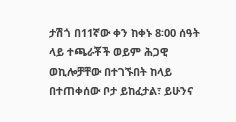ታሽጎ በ11ኛው ቀን ከቀኑ 8፡00 ሰዓት ላይ ተጫራቾች ወይም ሕጋዊ ወኪሎቻቸው በተገኙበት ከላይ በተጠቀሰው ቦታ ይከፈታል፣ ይሁንና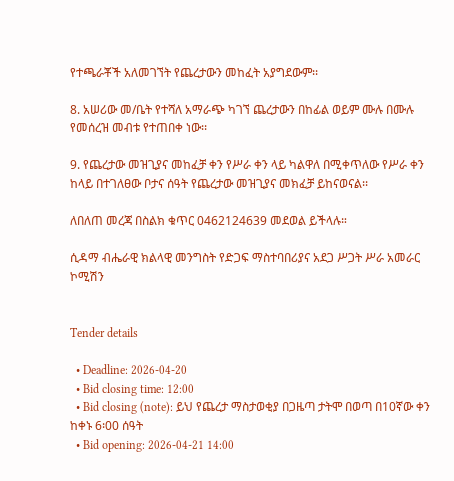የተጫራቾች አለመገኘት የጨረታውን መከፈት አያግደውም፡፡

8. አሠሪው መ/ቤት የተሻለ አማራጭ ካገኘ ጨረታውን በከፊል ወይም ሙሉ በሙሉ የመሰረዝ መብቱ የተጠበቀ ነው፡፡

9. የጨረታው መዝጊያና መከፈቻ ቀን የሥራ ቀን ላይ ካልዋለ በሚቀጥለው የሥራ ቀን ከላይ በተገለፀው ቦታና ሰዓት የጨረታው መዝጊያና መክፈቻ ይከናወናል፡፡

ለበለጠ መረጃ በስልክ ቁጥር 0462124639 መደወል ይችላሉ።

ሲዳማ ብሔራዊ ክልላዊ መንግስት የድጋፍ ማስተባበሪያና አደጋ ሥጋት ሥራ አመራር ኮሚሽን


Tender details

  • Deadline: 2026-04-20
  • Bid closing time: 12:00
  • Bid closing (note): ይህ የጨረታ ማስታወቂያ በጋዜጣ ታትሞ በወጣ በ10ኛው ቀን ከቀኑ 6፡00 ሰዓት
  • Bid opening: 2026-04-21 14:00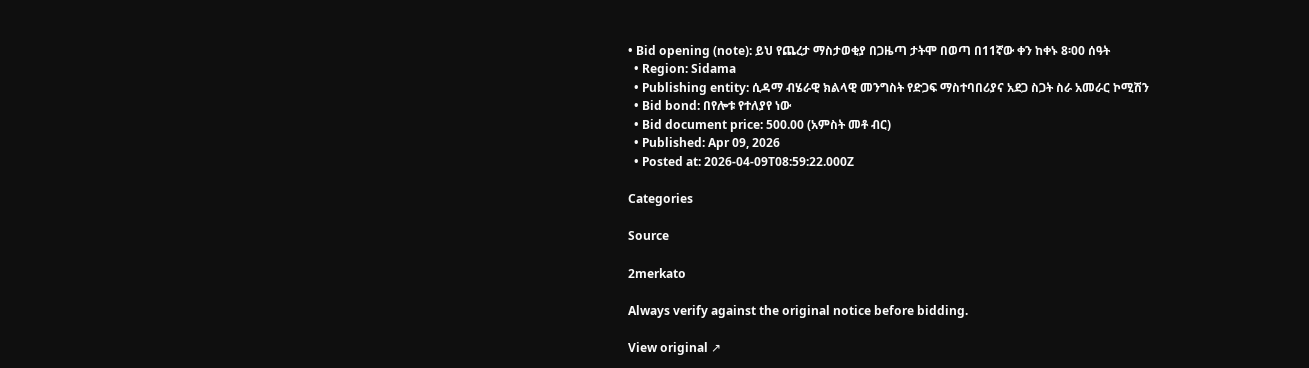• Bid opening (note): ይህ የጨረታ ማስታወቂያ በጋዜጣ ታትሞ በወጣ በ11ኛው ቀን ከቀኑ 8፡00 ሰዓት
  • Region: Sidama
  • Publishing entity: ሲዳማ ብሄራዊ ክልላዊ መንግስት የድጋፍ ማስተባበሪያና አደጋ ስጋት ስራ አመራር ኮሚሽን
  • Bid bond: በየሎቱ የተለያየ ነው
  • Bid document price: 500.00 (አምስት መቶ ብር)
  • Published: Apr 09, 2026
  • Posted at: 2026-04-09T08:59:22.000Z

Categories

Source

2merkato

Always verify against the original notice before bidding.

View original ↗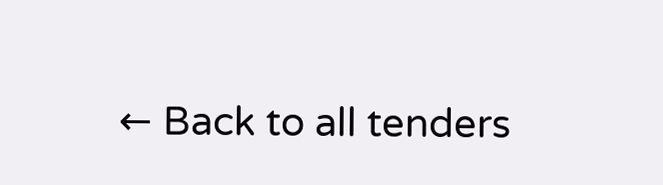← Back to all tenders